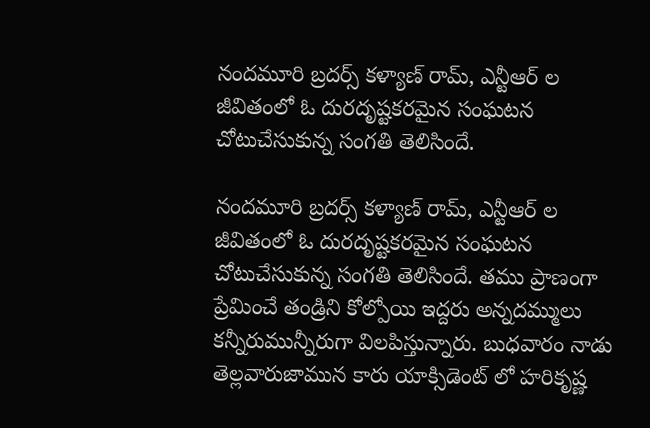నందమూరి బ్రదర్స్ కళ్యాణ్ రామ్, ఎన్టీఆర్ ల జీవితంలో ఓ దురదృష్టకరమైన సంఘటన చోటుచేసుకున్న సంగతి తెలిసిందే.

నందమూరి బ్రదర్స్ కళ్యాణ్ రామ్, ఎన్టీఆర్ ల జీవితంలో ఓ దురదృష్టకరమైన సంఘటన చోటుచేసుకున్న సంగతి తెలిసిందే. తము ప్రాణంగా ప్రేమించే తండ్రిని కోల్పోయి ఇద్దరు అన్నదమ్ములు కన్నీరుమున్నీరుగా విలపిస్తున్నారు. బుధవారం నాడు తెల్లవారుజామున కారు యాక్సిడెంట్ లో హరికృష్ణ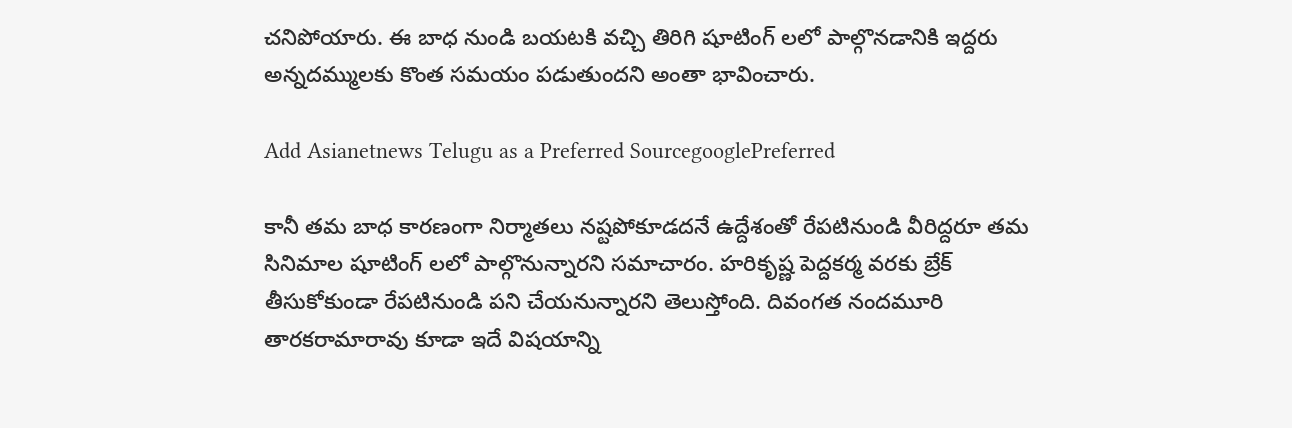చనిపోయారు. ఈ బాధ నుండి బయటకి వచ్చి తిరిగి షూటింగ్ లలో పాల్గొనడానికి ఇద్దరు అన్నదమ్ములకు కొంత సమయం పడుతుందని అంతా భావించారు.

Add Asianetnews Telugu as a Preferred SourcegooglePreferred

కానీ తమ బాధ కారణంగా నిర్మాతలు నష్టపోకూడదనే ఉద్దేశంతో రేపటినుండి వీరిద్దరూ తమ సినిమాల షూటింగ్ లలో పాల్గొనున్నారని సమాచారం. హరికృష్ణ పెద్దకర్మ వరకు బ్రేక్ తీసుకోకుండా రేపటినుండి పని చేయనున్నారని తెలుస్తోంది. దివంగత నందమూరి తారకరామారావు కూడా ఇదే విషయాన్ని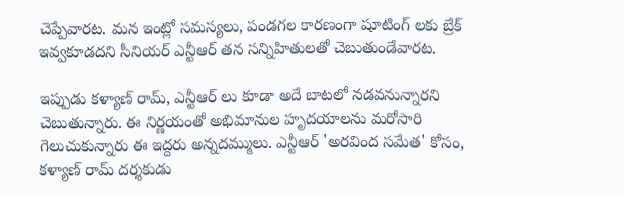చెప్పేవారట. మన ఇంట్లో సమస్యలు, పండగల కారణంగా షూటింగ్ లకు బ్రేక్ ఇవ్వకూడదని సీనియర్ ఎన్టీఆర్ తన సన్నిహితులతో చెబుతుండేవారట.

ఇప్పుడు కళ్యాణ్ రామ్, ఎన్టీఆర్ లు కూడా అదే బాటలో నడవనున్నారని చెబుతున్నారు. ఈ నిర్ణయంతో అభిమానుల హృదయాలను మరోసారి గెలుచుకున్నారు ఈ ఇద్దరు అన్నదమ్ములు. ఎన్టీఆర్ 'అరవింద సమేత' కోసం, కళ్యాణ్ రామ్ దర్శకుడు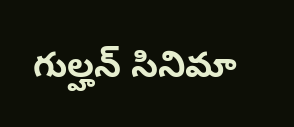గుల్హన్ సినిమా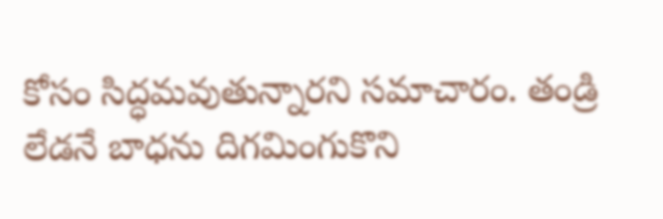కోసం సిద్ధమవుతున్నారని సమాచారం. తండ్రి లేడనే బాధను దిగమింగుకొని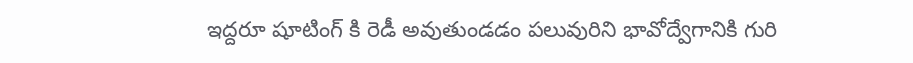ఇద్దరూ షూటింగ్ కి రెడీ అవుతుండడం పలువురిని భావోద్వేగానికి గురి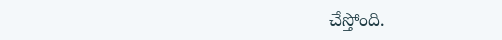చేస్తోంది.